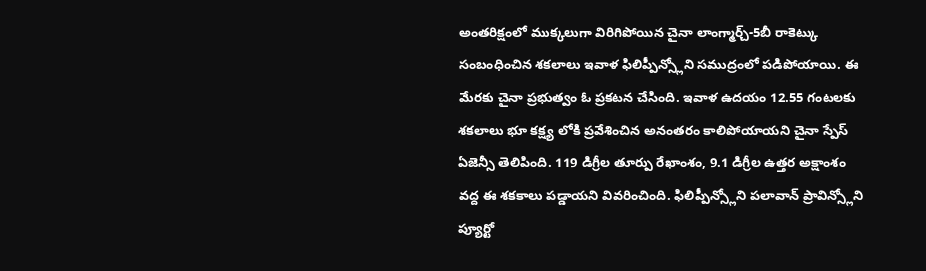అంతరిక్షంలో ముక్కలుగా విరిగిపోయిన చైనా లాంగ్మార్చ్-5బీ రాకెట్కు సంబంధించిన శకలాలు ఇవాళ ఫిలిప్పీన్స్లోని సముద్రంలో పడిపోయాయి. ఈ మేరకు చైనా ప్రభుత్వం ఓ ప్రకటన చేసింది. ఇవాళ ఉదయం 12.55 గంటలకు శకలాలు భూ కక్ష్య లోకి ప్రవేశించిన అనంతరం కాలిపోయాయని చైనా స్పేస్ ఏజెన్సీ తెలిపింది. 119 డిగ్రీల తూర్పు రేఖాంశం, 9.1 డిగ్రీల ఉత్తర అక్షాంశం వద్ద ఈ శకకాలు పడ్డాయని వివరించింది. ఫిలిప్పీన్స్లోని పలావాన్ ప్రావిన్స్లోని ప్యూర్టో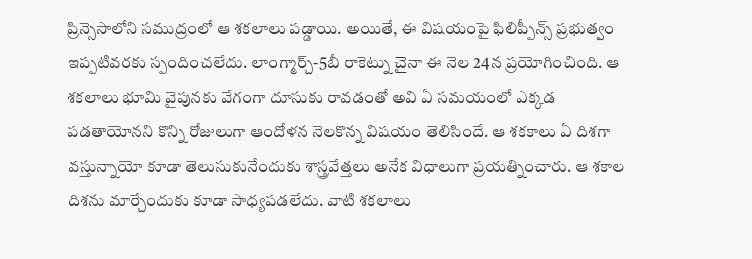ప్రిన్సెసాలోని సముద్రంలో ఆ శకలాలు పడ్డాయి. అయితే, ఈ విషయంపై ఫిలిప్పీన్స్ ప్రభుత్వం ఇప్పటివరకు స్పందించలేదు. లాంగ్మార్చ్-5బీ రాకెట్ను చైనా ఈ నెల 24న ప్రయోగించింది. ఆ శకలాలు భూమి వైపునకు వేగంగా దూసుకు రావడంతో అవి ఏ సమయంలో ఎక్కడ పడతాయోనని కొన్ని రోజులుగా ఆందోళన నెలకొన్న విషయం తెలిసిందే. ఆ శకకాలు ఏ దిశగా వస్తున్నాయో కూడా తెలుసుకునేందుకు శాస్త్రవేత్తలు అనేక విధాలుగా ప్రయత్నించారు. ఆ శకాల దిశను మార్చేందుకు కూడా సాధ్యపడలేదు. వాటి శకలాలు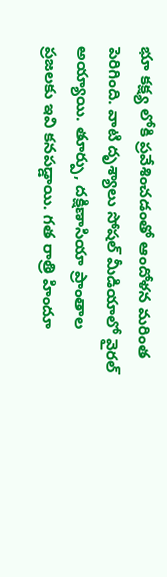భూ కక్ష్య లోకి ప్రవేశించడంతో ఆందోళన మరింత పెరిగింది. వాటి దృశ్యాలు సోషల్ మీడియాలో వైరల్ అయ్యాయి. తూర్పు, దక్షిణాసియా ప్రాంతాల ప్రజలకు ఇవి కనపడ్డాయి. గత రాత్రి హిందూ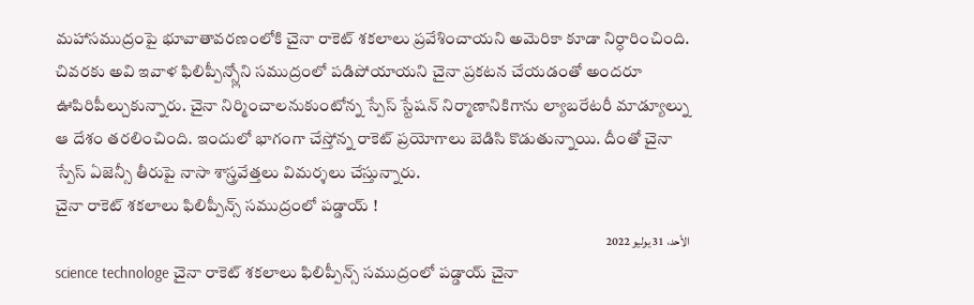మహాసముద్రంపై భూవాతావరణంలోకి చైనా రాకెట్ శకలాలు ప్రవేశించాయని అమెరికా కూడా నిర్ధారించింది. చివరకు అవి ఇవాళ ఫిలిప్పీన్స్లోని సముద్రంలో పడిపోయాయని చైనా ప్రకటన చేయడంతో అందరూ ఊపిరిపీల్చుకున్నారు. చైనా నిర్మించాలనుకుంటోన్న స్పేస్ స్టేషన్ నిర్మాణానికిగాను ల్యాబరేటరీ మాడ్యూల్ను ఆ దేశం తరలించింది. ఇందులో భాగంగా చేస్తోన్న రాకెట్ ప్రయోగాలు బెడిసి కొడుతున్నాయి. దీంతో చైనా స్పేస్ ఏజెన్సీ తీరుపై నాసా శాస్త్రవేత్తలు విమర్శలు చేస్తున్నారు.
చైనా రాకెట్ శకలాలు ఫిలిప్పీన్స్ సముద్రంలో పడ్డాయ్ !
الأحد، 31 يوليو 2022
science technologe చైనా రాకెట్ శకలాలు ఫిలిప్పీన్స్ సముద్రంలో పడ్డాయ్ చైనా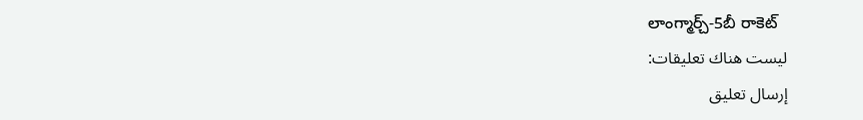లాంగ్మార్చ్-5బీ రాకెట్
ليست هناك تعليقات:
إرسال تعليق